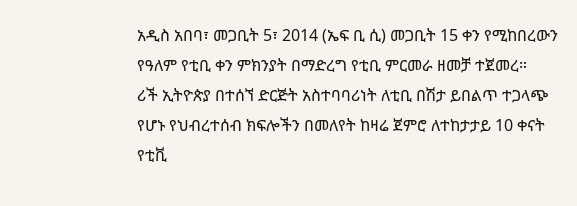አዲስ አበባ፣ መጋቢት 5፣ 2014 (ኤፍ ቢ ሲ) መጋቢት 15 ቀን የሚከበረውን የዓለም የቲቢ ቀን ምክንያት በማድረግ የቲቢ ምርመራ ዘመቻ ተጀመረ።
ሪች ኢትዮጵያ በተሰኘ ድርጅት አስተባባሪነት ለቲቢ በሽታ ይበልጥ ተጋላጭ የሆኑ የህብረተሰብ ክፍሎችን በመለየት ከዛሬ ጀምሮ ለተከታታይ 10 ቀናት የቲቪ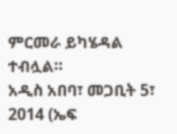ምርመራ ይካሄዳል ተብሏል።
አዲስ አበባ፣ መጋቢት 5፣ 2014 (ኤፍ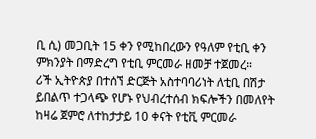ቢ ሲ) መጋቢት 15 ቀን የሚከበረውን የዓለም የቲቢ ቀን ምክንያት በማድረግ የቲቢ ምርመራ ዘመቻ ተጀመረ።
ሪች ኢትዮጵያ በተሰኘ ድርጅት አስተባባሪነት ለቲቢ በሽታ ይበልጥ ተጋላጭ የሆኑ የህብረተሰብ ክፍሎችን በመለየት ከዛሬ ጀምሮ ለተከታታይ 10 ቀናት የቲቪ ምርመራ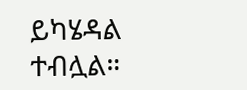ይካሄዳል ተብሏል።